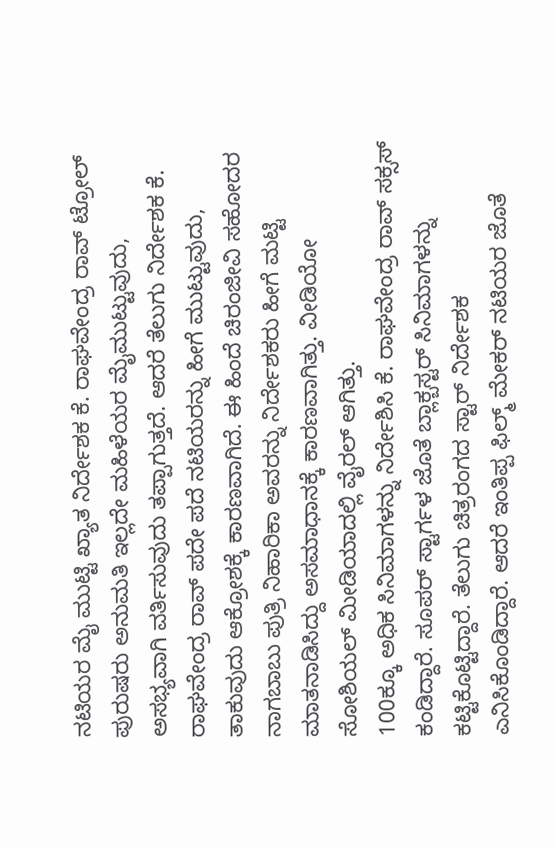ನಟಿಯರ ಮೈ ಮುಟ್ಟಿ ಖ್ಯಾತ ನಿರ್ದೇಶಕ ಕೆ. ರಾಘವೇಂದ್ರ ರಾವ್ ಟ್ರೋಲ್
ಪುರುಷರು ಅನುಮತಿ ಇಲ್ಲದೇ ಮಹಿಳೆಯರ ಮೈಮುಟ್ಟುವುದು, ಅಸಭ್ಯವಾಗಿ ವರ್ತಿಸುವುದು ತಪ್ಪಾಗುತ್ತದೆ. ಆದರೆ ತೆಲುಗು ನಿರ್ದೇಶಕ ಕೆ. ರಾಘವೇಂದ್ರ ರಾವ್ ಪದೇ ಪದೆ ನಟಿಯರನ್ನು ಹೀಗೆ ಮುಟ್ಟುವುದು, ತಾಕುವುದು ಆಕ್ರೋಶಕ್ಕೆ ಕಾರಣವಾಗಿದೆ. ಈ ಹಿಂದೆ ಚಿರಂಜೀವಿ ಸಹೋದರ ನಾಗಬಾಬು ಪುತ್ರಿ ನಿಹಾರಿಕಾ ಅವರನ್ನು ನಿರ್ದೇಶಕರು ಹೀಗೆ ಮಟ್ಟಿ ಮಾತನಾಡಿಸಿದ್ದು ಅಸಮಾಧಾನಕ್ಕೆ ಕಾರಣವಾಗಿತ್ತು. ವೀಡಿಯೋ ಸೋಶಿಯಲ್ ಮೀಡಿಯಾದಲ್ಲಿ ವೈರಲ್ ಆಗಿತ್ತು.
100ಕ್ಕೂ ಅಧಿಕ ಸಿನಿಮಾಗಳನ್ನು ನಿರ್ದೇಶಿಸಿ ಕೆ. ರಾಘವೇಂದ್ರ ರಾವ್ ಸಕ್ಸಸ್ ಕಂಡಿದ್ದಾರೆ. ಸೂಪರ್ ಸ್ಟಾರ್ಗಳ ಜೊತೆ ಬ್ಲಾಕ್ಬಸ್ಟರ್ ಸಿನಿಮಾಗಳನ್ನು ಕಟ್ಟಿಕೊಟ್ಟಿದ್ದಾರೆ. ತೆಲುಗು ಚಿತ್ರರಂಗದ ಸ್ಟಾರ್ ನಿರ್ದೇಶಕ ಎನಿಸಿಕೊಂಡಿದ್ದಾರೆ. ಆದರೆ ಇಂತಿಪ್ಪ ಫಿಲ್ಮ್ ಮೇಕರ್ ನಟಿಯರ ಜೊತೆ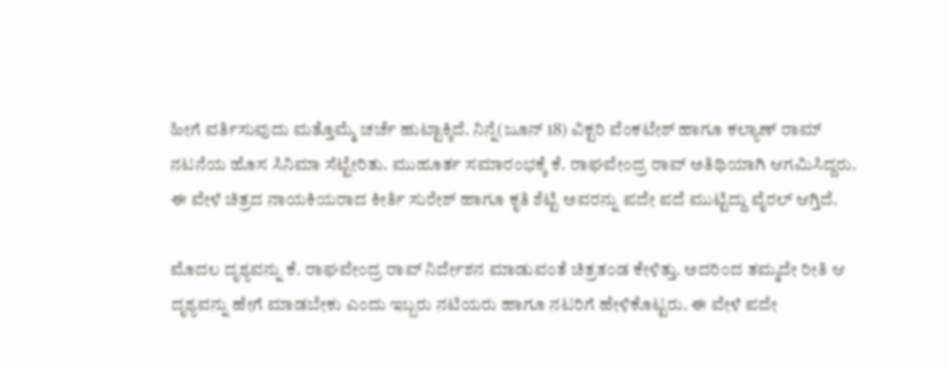ಹೀಗೆ ವರ್ತಿಸುವುದು ಮತ್ತೊಮ್ಮೆ ಚರ್ಚೆ ಹುಟ್ಟಾಕ್ಕಿದೆ. ನಿನ್ನೆ(ಜೂನ್ 18) ವಿಕ್ಟರಿ ವೆಂಕಟೇಶ್ ಹಾಗೂ ಕಲ್ಯಾಣ್ ರಾಮ್ ನಟನೆಯ ಹೊಸ ಸಿನಿಮಾ ಸೆಟ್ಟೇರಿತು. ಮುಹೂರ್ತ ಸಮಾರಂಭಕ್ಕೆ ಕೆ. ರಾಘವೇಂದ್ರ ರಾವ್ ಅತಿಥಿಯಾಗಿ ಆಗಮಿಸಿದ್ದರು. ಈ ವೇಳೆ ಚಿತ್ರದ ನಾಯಕಿಯರಾದ ಕೀರ್ತಿ ಸುರೇಶ್ ಹಾಗೂ ಕೃತಿ ಶೆಟ್ಟಿ ಅವರನ್ನು ಪದೇ ಪದೆ ಮುಟ್ಟಿದ್ದು ವೈರಲ್ ಆಗ್ತಿದೆ.

ಮೊದಲ ದೃಶ್ಯವನ್ನು ಕೆ. ರಾಘವೇಂದ್ರ ರಾವ್ ನಿರ್ದೇಶನ ಮಾಡುವಂತೆ ಚಿತ್ರತಂಡ ಕೇಳಿತ್ತು. ಅದರಿಂದ ತಮ್ಮದೇ ರೀತಿ ಆ ದೃಶ್ಯವನ್ನು ಹೇಗೆ ಮಾಡಬೇಕು ಎಂದು ಇಬ್ಬರು ನಟಿಯರು ಹಾಗೂ ನಟರಿಗೆ ಹೇಳಿಕೊಟ್ಟರು. ಈ ವೇಳೆ ಪದೇ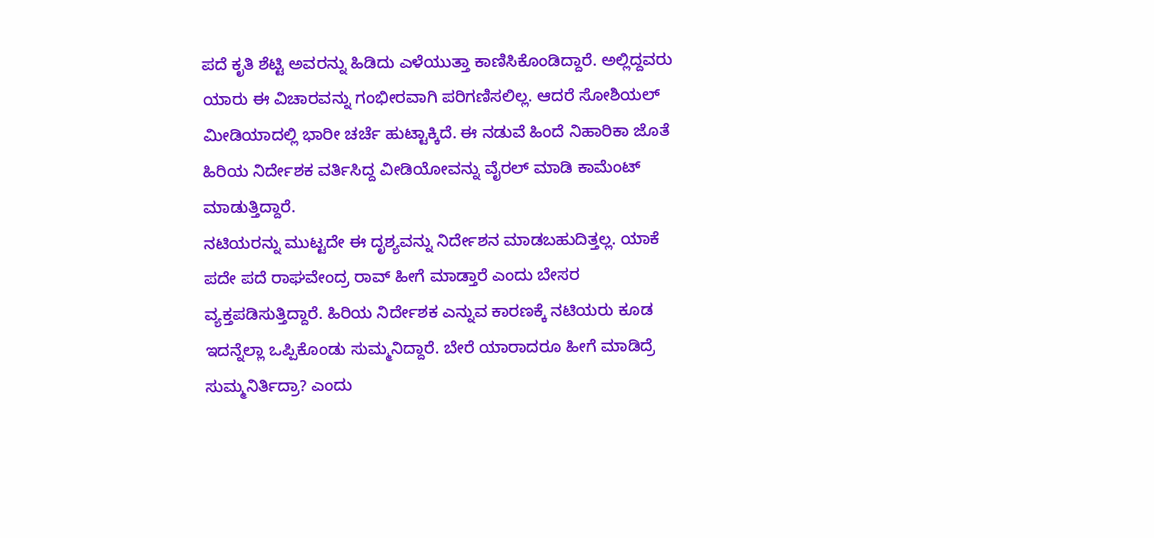ಪದೆ ಕೃತಿ ಶೆಟ್ಟಿ ಅವರನ್ನು ಹಿಡಿದು ಎಳೆಯುತ್ತಾ ಕಾಣಿಸಿಕೊಂಡಿದ್ದಾರೆ. ಅಲ್ಲಿದ್ದವರು ಯಾರು ಈ ವಿಚಾರವನ್ನು ಗಂಭೀರವಾಗಿ ಪರಿಗಣಿಸಲಿಲ್ಲ. ಆದರೆ ಸೋಶಿಯಲ್ ಮೀಡಿಯಾದಲ್ಲಿ ಭಾರೀ ಚರ್ಚೆ ಹುಟ್ಟಾಕ್ಕಿದೆ. ಈ ನಡುವೆ ಹಿಂದೆ ನಿಹಾರಿಕಾ ಜೊತೆ ಹಿರಿಯ ನಿರ್ದೇಶಕ ವರ್ತಿಸಿದ್ದ ವೀಡಿಯೋವನ್ನು ವೈರಲ್ ಮಾಡಿ ಕಾಮೆಂಟ್ ಮಾಡುತ್ತಿದ್ದಾರೆ.
ನಟಿಯರನ್ನು ಮುಟ್ಟದೇ ಈ ದೃಶ್ಯವನ್ನು ನಿರ್ದೇಶನ ಮಾಡಬಹುದಿತ್ತಲ್ಲ. ಯಾಕೆ ಪದೇ ಪದೆ ರಾಘವೇಂದ್ರ ರಾವ್ ಹೀಗೆ ಮಾಡ್ತಾರೆ ಎಂದು ಬೇಸರ ವ್ಯಕ್ತಪಡಿಸುತ್ತಿದ್ದಾರೆ. ಹಿರಿಯ ನಿರ್ದೇಶಕ ಎನ್ನುವ ಕಾರಣಕ್ಕೆ ನಟಿಯರು ಕೂಡ ಇದನ್ನೆಲ್ಲಾ ಒಪ್ಪಿಕೊಂಡು ಸುಮ್ಮನಿದ್ದಾರೆ. ಬೇರೆ ಯಾರಾದರೂ ಹೀಗೆ ಮಾಡಿದ್ರೆ ಸುಮ್ಮನಿರ್ತಿದ್ರಾ? ಎಂದು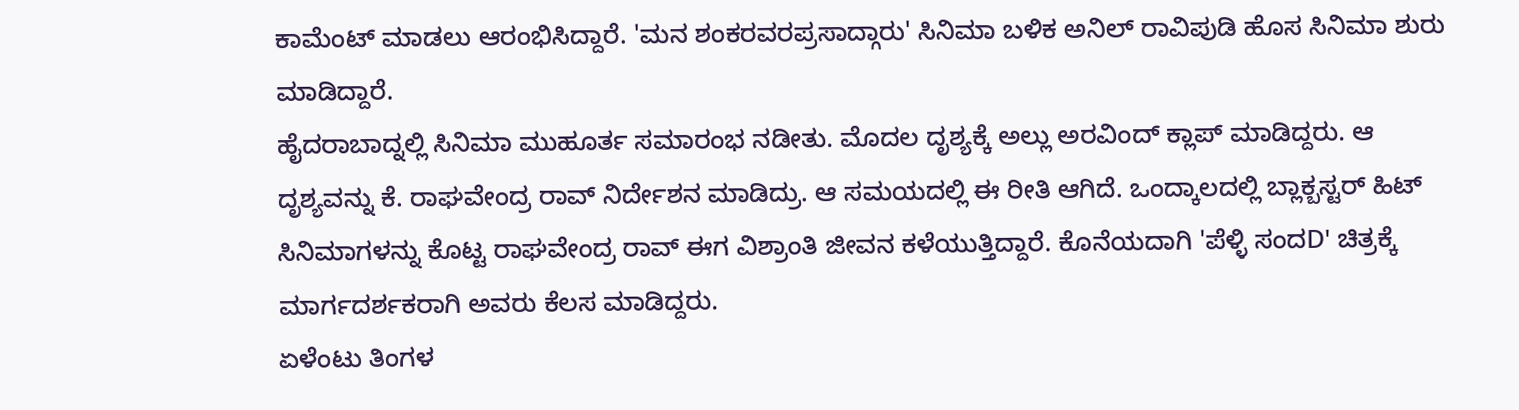ಕಾಮೆಂಟ್ ಮಾಡಲು ಆರಂಭಿಸಿದ್ದಾರೆ. 'ಮನ ಶಂಕರವರಪ್ರಸಾದ್ಗಾರು' ಸಿನಿಮಾ ಬಳಿಕ ಅನಿಲ್ ರಾವಿಪುಡಿ ಹೊಸ ಸಿನಿಮಾ ಶುರು ಮಾಡಿದ್ದಾರೆ.
ಹೈದರಾಬಾದ್ನಲ್ಲಿ ಸಿನಿಮಾ ಮುಹೂರ್ತ ಸಮಾರಂಭ ನಡೀತು. ಮೊದಲ ದೃಶ್ಯಕ್ಕೆ ಅಲ್ಲು ಅರವಿಂದ್ ಕ್ಲಾಪ್ ಮಾಡಿದ್ದರು. ಆ ದೃಶ್ಯವನ್ನು ಕೆ. ರಾಘವೇಂದ್ರ ರಾವ್ ನಿರ್ದೇಶನ ಮಾಡಿದ್ರು. ಆ ಸಮಯದಲ್ಲಿ ಈ ರೀತಿ ಆಗಿದೆ. ಒಂದ್ಕಾಲದಲ್ಲಿ ಬ್ಲಾಕ್ಬಸ್ಟರ್ ಹಿಟ್ ಸಿನಿಮಾಗಳನ್ನು ಕೊಟ್ಟ ರಾಘವೇಂದ್ರ ರಾವ್ ಈಗ ವಿಶ್ರಾಂತಿ ಜೀವನ ಕಳೆಯುತ್ತಿದ್ದಾರೆ. ಕೊನೆಯದಾಗಿ 'ಪೆಳ್ಳಿ ಸಂದD' ಚಿತ್ರಕ್ಕೆ ಮಾರ್ಗದರ್ಶಕರಾಗಿ ಅವರು ಕೆಲಸ ಮಾಡಿದ್ದರು.
ಏಳೆಂಟು ತಿಂಗಳ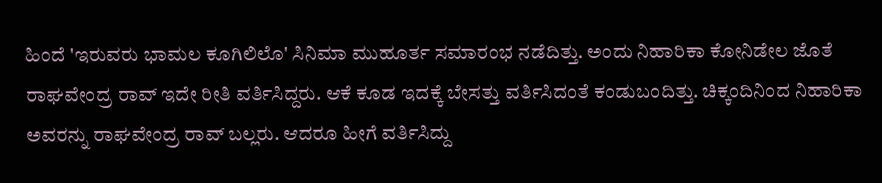ಹಿಂದೆ 'ಇರುವರು ಭಾಮಲ ಕೂಗಿಲಿಲೊ' ಸಿನಿಮಾ ಮುಹೂರ್ತ ಸಮಾರಂಭ ನಡೆದಿತ್ತು. ಅಂದು ನಿಹಾರಿಕಾ ಕೋನಿಡೇಲ ಜೊತೆ ರಾಘವೇಂದ್ರ ರಾವ್ ಇದೇ ರೀತಿ ವರ್ತಿಸಿದ್ದರು. ಆಕೆ ಕೂಡ ಇದಕ್ಕೆ ಬೇಸತ್ತು ವರ್ತಿಸಿದಂತೆ ಕಂಡುಬಂದಿತ್ತು. ಚಿಕ್ಕಂದಿನಿಂದ ನಿಹಾರಿಕಾ ಅವರನ್ನು ರಾಘವೇಂದ್ರ ರಾವ್ ಬಲ್ಲರು. ಆದರೂ ಹೀಗೆ ವರ್ತಿಸಿದ್ದು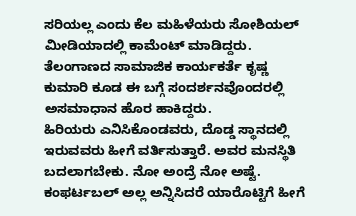ಸರಿಯಲ್ಲ ಎಂದು ಕೆಲ ಮಹಿಳೆಯರು ಸೋಶಿಯಲ್ ಮೀಡಿಯಾದಲ್ಲಿ ಕಾಮೆಂಟ್ ಮಾಡಿದ್ದರು. ತೆಲಂಗಾಣದ ಸಾಮಾಜಿಕ ಕಾರ್ಯಕರ್ತೆ ಕೃಷ್ಣ ಕುಮಾರಿ ಕೂಡ ಈ ಬಗ್ಗೆ ಸಂದರ್ಶನವೊಂದರಲ್ಲಿ ಅಸಮಾಧಾನ ಹೊರ ಹಾಕಿದ್ದರು.
ಹಿರಿಯರು ಎನಿಸಿಕೊಂಡವರು, ದೊಡ್ಡ ಸ್ಥಾನದಲ್ಲಿ ಇರುವವರು ಹೀಗೆ ವರ್ತಿಸುತ್ತಾರೆ. ಅವರ ಮನಸ್ಥಿತಿ ಬದಲಾಗಬೇಕು. ನೋ ಅಂದ್ರೆ ನೋ ಅಷ್ಟೆ. ಕಂಫರ್ಟಬಲ್ ಅಲ್ಲ ಅನ್ನಿಸಿದರೆ ಯಾರೊಟ್ಟಿಗೆ ಹೀಗೆ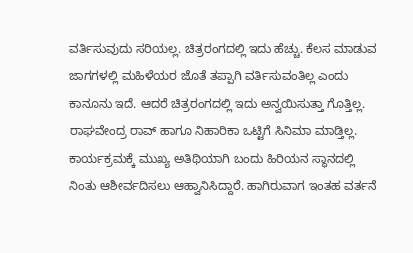ವರ್ತಿಸುವುದು ಸರಿಯಲ್ಲ. ಚಿತ್ರರಂಗದಲ್ಲಿ ಇದು ಹೆಚ್ಚು. ಕೆಲಸ ಮಾಡುವ ಜಾಗಗಳಲ್ಲಿ ಮಹಿಳೆಯರ ಜೊತೆ ತಪ್ಪಾಗಿ ವರ್ತಿಸುವಂತಿಲ್ಲ ಎಂದು ಕಾನೂನು ಇದೆ. ಆದರೆ ಚಿತ್ರರಂಗದಲ್ಲಿ ಇದು ಅನ್ವಯಿಸುತ್ತಾ ಗೊತ್ತಿಲ್ಲ. ರಾಘವೇಂದ್ರ ರಾವ್ ಹಾಗೂ ನಿಹಾರಿಕಾ ಒಟ್ಟಿಗೆ ಸಿನಿಮಾ ಮಾಡ್ತಿಲ್ಲ. ಕಾರ್ಯಕ್ರಮಕ್ಕೆ ಮುಖ್ಯ ಅತಿಥಿಯಾಗಿ ಬಂದು ಹಿರಿಯನ ಸ್ಥಾನದಲ್ಲಿ ನಿಂತು ಆಶೀರ್ವದಿಸಲು ಆಹ್ವಾನಿಸಿದ್ದಾರೆ. ಹಾಗಿರುವಾಗ ಇಂತಹ ವರ್ತನೆ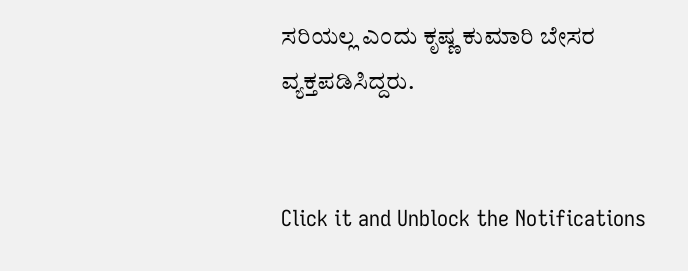ಸರಿಯಲ್ಲ ಎಂದು ಕೃಷ್ಣ ಕುಮಾರಿ ಬೇಸರ ವ್ಯಕ್ತಪಡಿಸಿದ್ದರು.


Click it and Unblock the Notifications